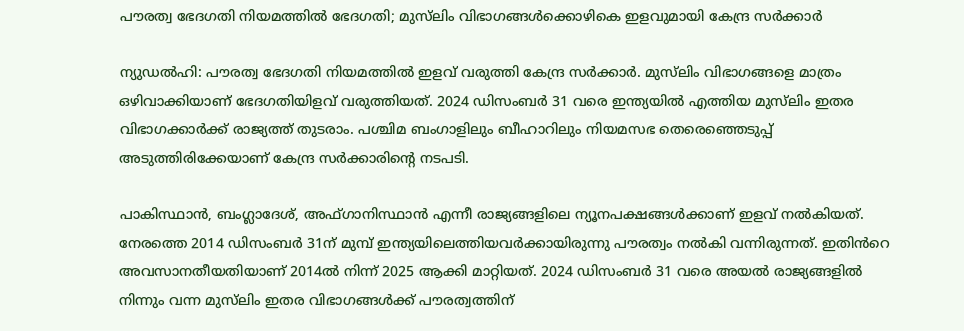പൗരത്വ ഭേദഗതി നിയമത്തിൽ ഭേദഗതി; മുസ്‌ലിം വിഭാഗങ്ങൾക്കൊഴികെ ഇളവുമായി കേന്ദ്ര സർക്കാർ

ന്യുഡൽഹി: പൗരത്വ ഭേദഗതി നിയമത്തിൽ ഇളവ് വരുത്തി കേന്ദ്ര സർക്കാർ. മുസ്‌ലിം വിഭാഗങ്ങളെ മാത്രം ഒഴിവാക്കിയാണ് ഭേദഗതിയിളവ് വരുത്തിയത്. 2024 ഡിസംബർ 31 വരെ ഇന്ത്യയിൽ എത്തിയ മുസ്‌ലിം ഇതര വിഭാഗക്കാർക്ക് രാജ്യത്ത് തുടരാം. പശ്ചിമ ബംഗാളിലും ബീഹാറിലും നിയമസഭ തെരെഞ്ഞെടുപ്പ് അടുത്തിരിക്കേയാണ് കേന്ദ്ര സർക്കാരിന്റെ നടപടി.

പാകിസ്ഥാൻ, ബംഗ്ലാദേശ്, അഫ്ഗാനിസ്ഥാൻ എന്നീ രാജ്യങ്ങളിലെ ന്യൂനപക്ഷങ്ങൾക്കാണ് ഇളവ് നൽകിയത്. നേരത്തെ 2014 ഡിസംബർ 31ന് മുമ്പ് ഇന്ത്യയിലെത്തിയവർക്കായിരുന്നു പൗരത്വം നൽകി വന്നിരുന്നത്. ഇതിൻറെ അവസാനതീയതിയാണ് 2014ൽ നിന്ന് 2025 ആക്കി മാറ്റിയത്. 2024 ഡിസംബർ 31 വരെ അയൽ രാജ്യങ്ങളിൽ നിന്നും വന്ന മുസ്‌ലിം ഇതര വിഭാഗങ്ങൾക്ക് പൗരത്വത്തിന്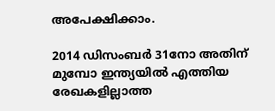അപേക്ഷിക്കാം.

2014 ഡിസംബർ 31നോ അതിന് മുമ്പോ ഇന്ത്യയിൽ എത്തിയ രേഖകളില്ലാത്ത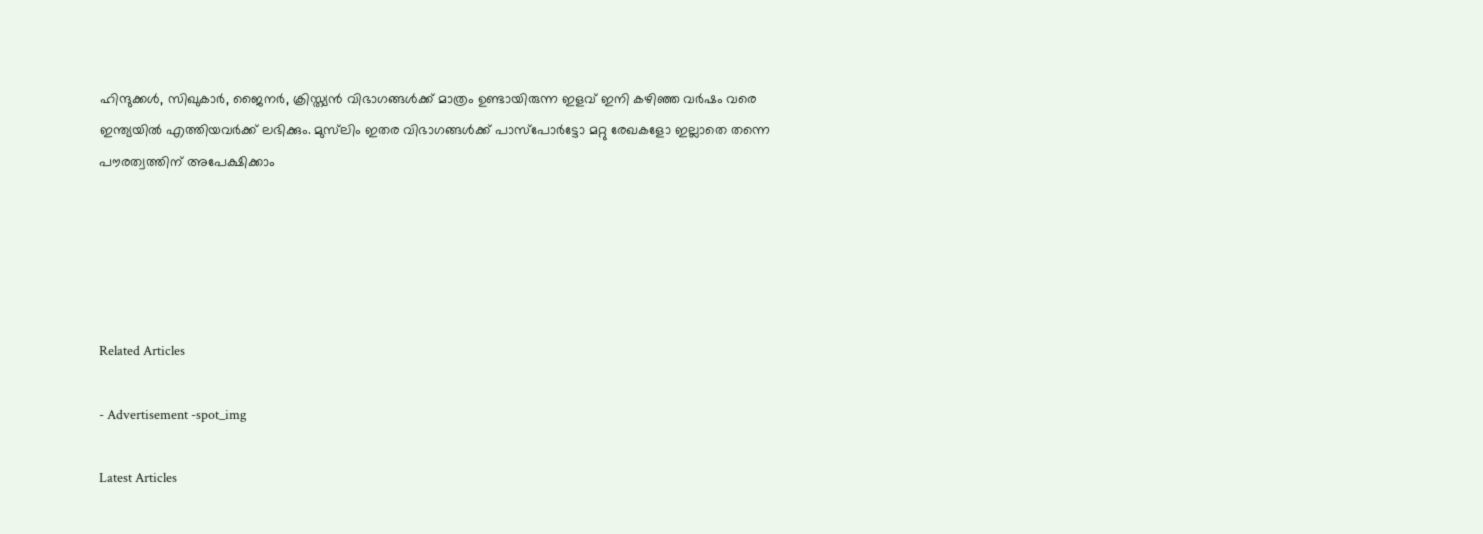ഹിന്ദുക്കൾ, സിഖുകാർ, ജൈനർ, ക്രിസ്ത്യൻ വിഭാഗങ്ങൾക്ക് മാത്രം ഉണ്ടായിരുന്ന ഇളവ് ഇനി കഴിഞ്ഞ വർഷം വരെ ഇന്ത്യയിൽ എത്തിയവർക്ക് ലഭിക്കും. മുസ്‌ലിം ഇതര വിഭാഗങ്ങൾക്ക് പാസ്പോർട്ടോ മറ്റു രേഖകളോ ഇല്ലാതെ തന്നെ പൗരത്വത്തിന് അപേക്ഷിക്കാം





Related Articles

- Advertisement -spot_img

Latest Articles